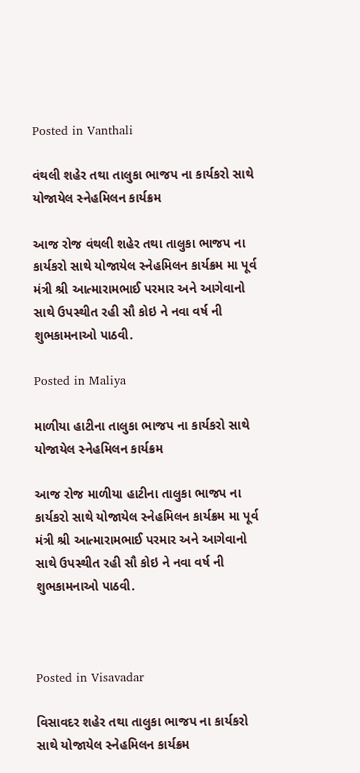Posted in Vanthali

વંથલી શહેર તથા તાલુકા ભાજપ ના કાર્યકરો સાથે યોજાયેલ સ્નેહમિલન કાર્યક્રમ

આજ રોજ વંથલી શહેર તથા તાલુકા ભાજપ ના કાર્યકરો સાથે યોજાયેલ સ્નેહમિલન કાર્યક્રમ મા પૂર્વ મંત્રી શ્રી આત્મારામભાઈ પરમાર અને આગેવાનો સાથે ઉપસ્થીત રહી સૌ કોઇ ને નવા વર્ષ ની શુભકામનાઓ પાઠવી.

Posted in Maliya

માળીયા હાટીના તાલુકા ભાજપ ના કાર્યકરો સાથે યોજાયેલ સ્નેહમિલન કાર્યક્રમ

આજ રોજ માળીયા હાટીના તાલુકા ભાજપ ના કાર્યકરો સાથે યોજાયેલ સ્નેહમિલન કાર્યક્રમ મા પૂર્વ મંત્રી શ્રી આત્મારામભાઈ પરમાર અને આગેવાનો સાથે ઉપસ્થીત રહી સૌ કોઇ ને નવા વર્ષ ની શુભકામનાઓ પાઠવી.



Posted in Visavadar

વિસાવદર શહેર તથા તાલુકા ભાજપ ના કાર્યકરો સાથે યોજાયેલ સ્નેહમિલન કાર્યક્રમ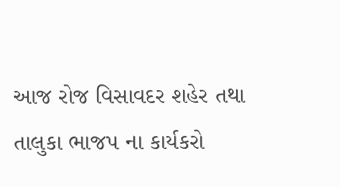આજ રોજ વિસાવદર શહેર તથા તાલુકા ભાજપ ના કાર્યકરો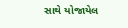સાથે યોજાયેલ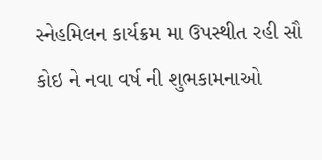સ્નેહમિલન કાર્યક્રમ મા ઉપસ્થીત રહી સૌ કોઇ ને નવા વર્ષ ની શુભકામનાઓ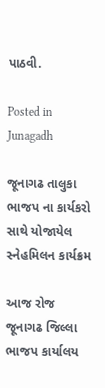પાઠવી.

Posted in Junagadh

જૂનાગઢ તાલુકા ભાજપ ના કાર્યકરો સાથે યોજાયેલ સ્નેહમિલન કાર્યક્રમ

આજ રોજ જૂનાગઢ જિલ્લા ભાજપ કાર્યાલય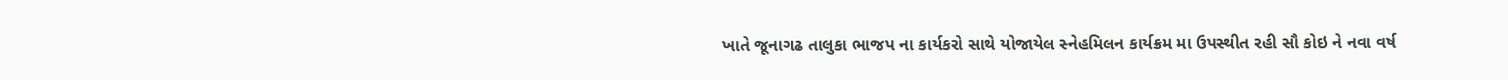ખાતે જૂનાગઢ તાલુકા ભાજપ ના કાર્યકરો સાથે યોજાયેલ સ્નેહમિલન કાર્યક્રમ મા ઉપસ્થીત રહી સૌ કોઇ ને નવા વર્ષ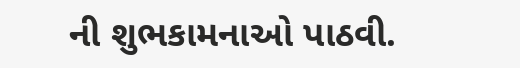ની શુભકામનાઓ પાઠવી.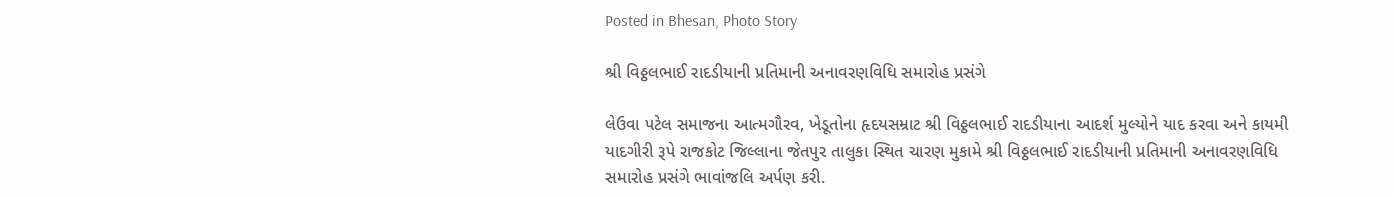Posted in Bhesan, Photo Story

શ્રી વિઠ્ઠલભાઈ રાદડીયાની પ્રતિમાની અનાવરણવિધિ સમારોહ પ્રસંગે

લેઉવા પટેલ સમાજના આત્મગૌરવ, ખેડૂતોના હૃદયસમ્રાટ શ્રી વિઠ્ઠલભાઈ રાદડીયાના આદર્શ મુલ્યોને યાદ કરવા અને કાયમી યાદગીરી રૂપે રાજકોટ જિલ્લાના જેતપુર તાલુકા સ્થિત ચારણ મુકામે શ્રી વિઠ્ઠલભાઈ રાદડીયાની પ્રતિમાની અનાવરણવિધિ સમારોહ પ્રસંગે ભાવાંજલિ અર્પણ કરી.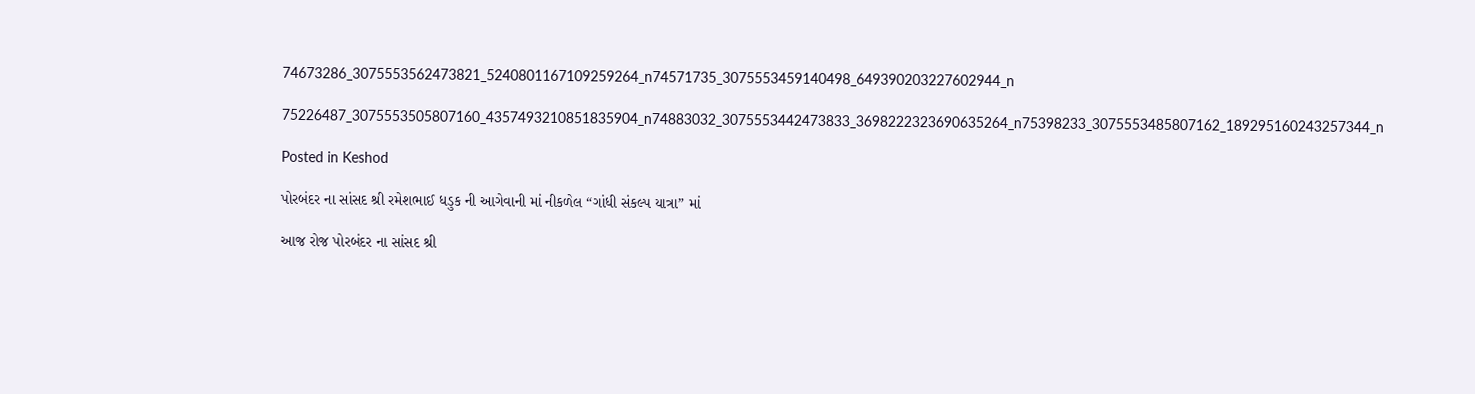74673286_3075553562473821_5240801167109259264_n74571735_3075553459140498_649390203227602944_n

75226487_3075553505807160_4357493210851835904_n74883032_3075553442473833_3698222323690635264_n75398233_3075553485807162_189295160243257344_n

Posted in Keshod

પોરબંદર ના સાંસદ શ્રી રમેશભાઈ ધડુક ની આગેવાની માં નીકળેલ “ગાંધી સંકલ્પ યાત્રા” માં

આજ રોજ પોરબંદર ના સાંસદ શ્રી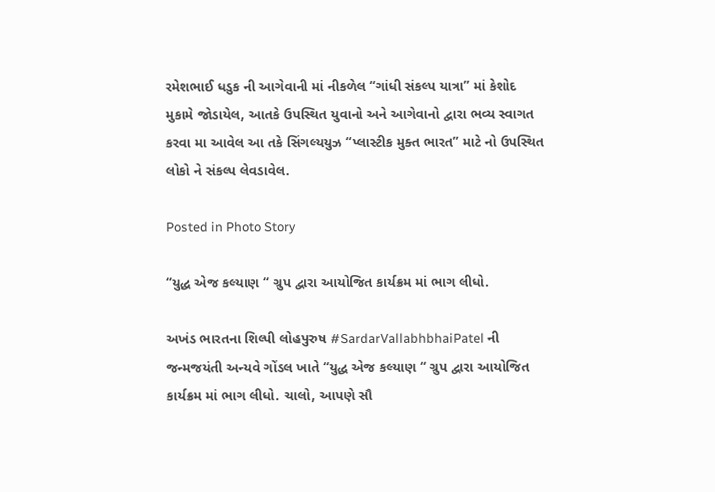રમેશભાઈ ધડુક ની આગેવાની માં નીકળેલ “ગાંધી સંકલ્પ યાત્રા” માં કેશોદ મુકામે જોડાયેલ, આતકે ઉપસ્થિત યુવાનો અને આગેવાનો દ્વારા ભવ્ય સ્વાગત કરવા મા આવેલ આ તકે સિંગલ્યયુઝ “પ્લાસ્ટીક મુક્ત ભારત” માટે નો ઉપસ્થિત લોકો ને સંકલ્પ લેવડાવેલ.

Posted in Photo Story

“યુદ્ધ એજ કલ્યાણ “ ગ્રુપ દ્વારા આયોજિત કાર્યક્રમ માં ભાગ લીધો.

અખંડ ભારતના શિલ્પી લોહપુરુષ #SardarVallabhbhaiPatel ની જન્મજયંતી અન્યવે ગોંડલ ખાતે “યુદ્ધ એજ કલ્યાણ “ ગ્રુપ દ્વારા આયોજિત કાર્યક્રમ માં ભાગ લીધો. ચાલો, આપણે સૌ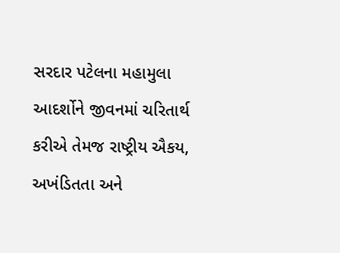સરદાર પટેલના મહામુલા આદર્શોને જીવનમાં ચરિતાર્થ કરીએ તેમજ રાષ્‍ટ્રીય ઐકય, અખંડિતતા અને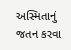અસ્‍મિતાનું જતન કરવા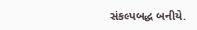સંકલ્‍પબદ્ધ બનીયે.